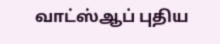வாட்ஸ்ஆப் புதிய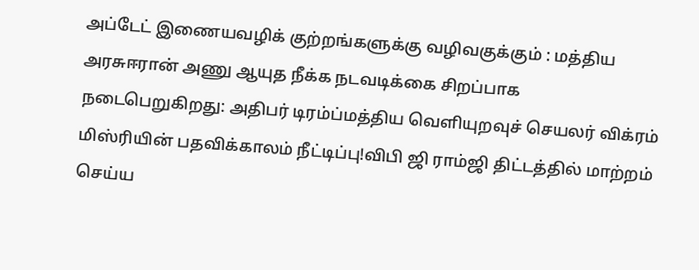அப்டேட் இணையவழிக் குற்றங்களுக்கு வழிவகுக்கும் : மத்திய அரசுஈரான் அணு ஆயுத நீக்க நடவடிக்கை சிறப்பாக நடைபெறுகிறது: அதிபர் டிரம்ப்மத்திய வெளியுறவுச் செயலர் விக்ரம் மிஸ்ரியின் பதவிக்காலம் நீட்டிப்பு!விபி ஜி ராம்ஜி திட்டத்தில் மாற்றம் செய்ய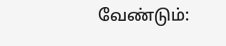வேண்டும்: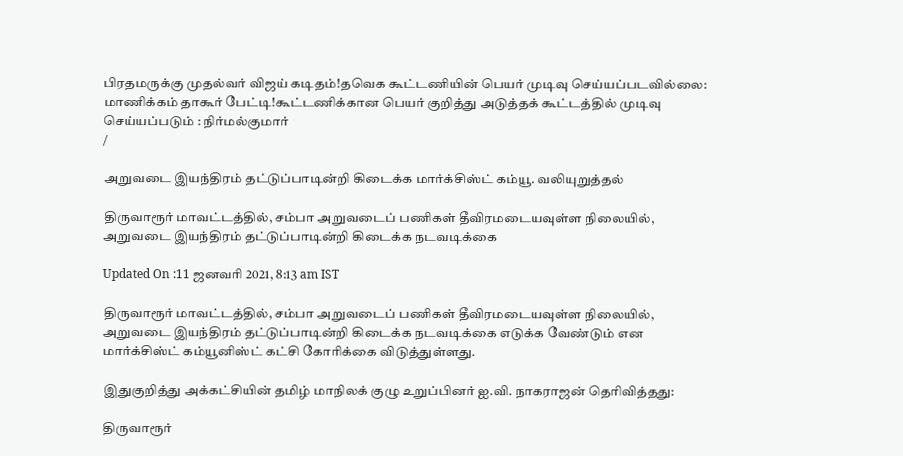பிரதமருக்கு முதல்வர் விஜய் கடிதம்!தவெக கூட்டணியின் பெயர் முடிவு செய்யப்படவில்லை: மாணிக்கம் தாகூர் பேட்டி!கூட்டணிக்கான பெயர் குறித்து அடுத்தக் கூட்டத்தில் முடிவு செய்யப்படும் : நிர்மல்குமார்
/

அறுவடை இயந்திரம் தட்டுப்பாடின்றி கிடைக்க மார்க்சிஸ்ட் கம்யூ. வலியுறுத்தல்

திருவாரூர் மாவட்டத்தில், சம்பா அறுவடைப் பணிகள் தீவிரமடையவுள்ள நிலையில், அறுவடை இயந்திரம் தட்டுப்பாடின்றி கிடைக்க நடவடிக்கை

Updated On :11 ஜனவரி 2021, 8:13 am IST

திருவாரூர் மாவட்டத்தில், சம்பா அறுவடைப் பணிகள் தீவிரமடையவுள்ள நிலையில், அறுவடை இயந்திரம் தட்டுப்பாடின்றி கிடைக்க நடவடிக்கை எடுக்க வேண்டும் என மார்க்சிஸ்ட் கம்யூனிஸ்ட் கட்சி கோரிக்கை விடுத்துள்ளது.

இதுகுறித்து அக்கட்சியின் தமிழ் மாநிலக் குழு உறுப்பினர் ஐ.வி. நாகராஜன் தெரிவித்தது:

திருவாரூர்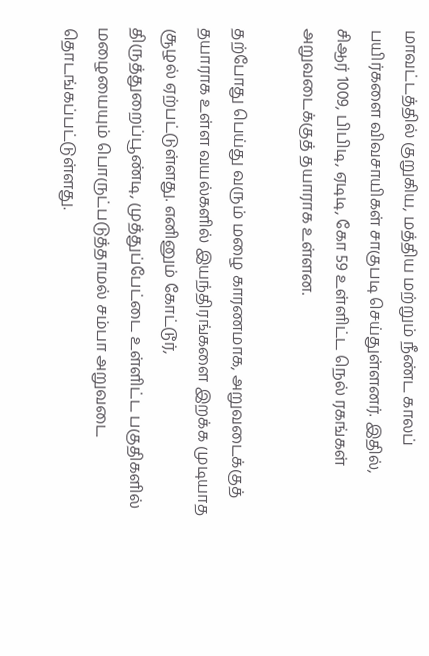மாவட்டத்தில் குறுகிய, மத்திய மற்றும் நீண்ட காலப் பயிர்களை விவசாயிகள் சாகுபடி செய்துள்ளனர். இதில், சிஆர் 1009, பிபிடி, ஏடிடி, கோ 59 உள்ளிட்ட நெல் ரகங்கள் அறுவடைக்குத் தயாராக உள்ளன.

தற்போது பெய்து வரும் மழை காரணமாக, அறுவடைக்குத் தயாராக உள்ள வயல்களில் இயந்திரங்களை இறக்க முடியாத சூழல் ஏற்பட்டுள்ளது. எனினும் கோட்டூர், திருத்துறைப்பூண்டி, முத்துப்பேட்டை உள்ளிட்ட பகுதிகளில் மழையையும் பொருட்படுத்தாமல் சம்பா அறுவடை தொடங்கப்பட்டுள்ளது.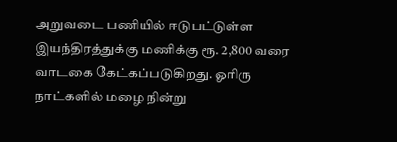அறுவடை பணியில் ஈடுபட்டுள்ள இயந்திரத்துக்கு மணிக்கு ரூ. 2,800 வரை வாடகை கேட்கப்படுகிறது. ஓரிரு நாட்களில் மழை நின்று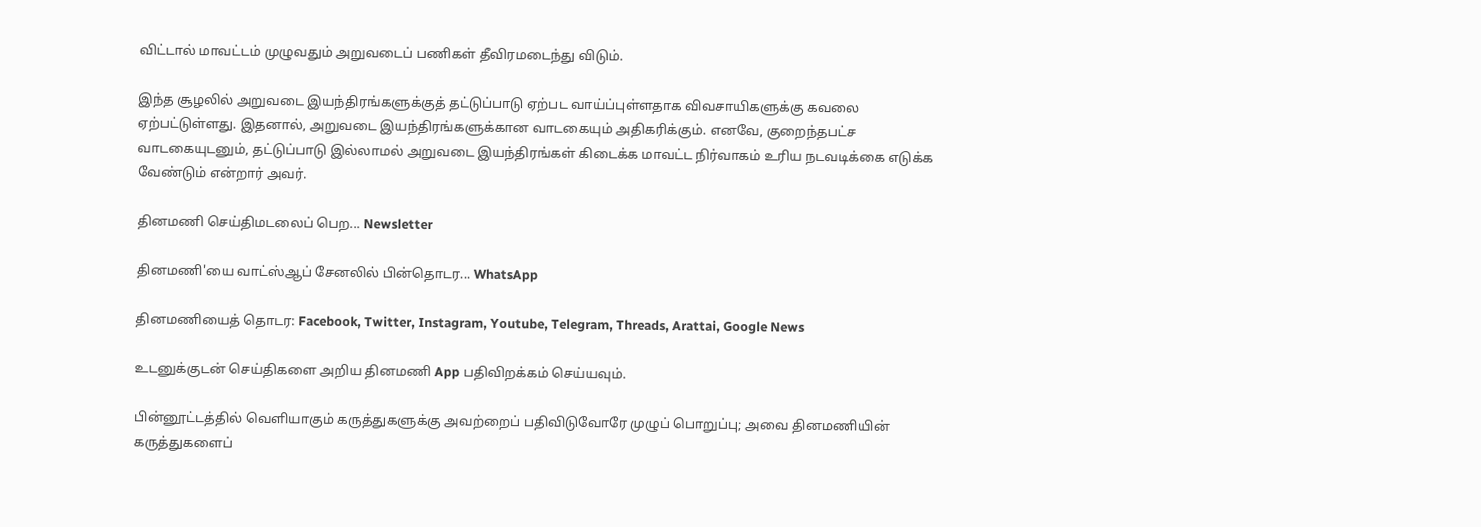விட்டால் மாவட்டம் முழுவதும் அறுவடைப் பணிகள் தீவிரமடைந்து விடும்.

இந்த சூழலில் அறுவடை இயந்திரங்களுக்குத் தட்டுப்பாடு ஏற்பட வாய்ப்புள்ளதாக விவசாயிகளுக்கு கவலை ஏற்பட்டுள்ளது. இதனால், அறுவடை இயந்திரங்களுக்கான வாடகையும் அதிகரிக்கும். எனவே, குறைந்தபட்ச வாடகையுடனும், தட்டுப்பாடு இல்லாமல் அறுவடை இயந்திரங்கள் கிடைக்க மாவட்ட நிர்வாகம் உரிய நடவடிக்கை எடுக்க வேண்டும் என்றார் அவர்.

தினமணி செய்திமடலைப் பெற... Newsletter

தினமணி'யை வாட்ஸ்ஆப் சேனலில் பின்தொடர... WhatsApp

தினமணியைத் தொடர: Facebook, Twitter, Instagram, Youtube, Telegram, Threads, Arattai, Google News

உடனுக்குடன் செய்திகளை அறிய தினமணி App பதிவிறக்கம் செய்யவும்.

பின்னூட்டத்தில் வெளியாகும் கருத்துகளுக்கு அவற்றைப் பதிவிடுவோரே முழுப் பொறுப்பு; அவை தினமணியின் கருத்துகளைப்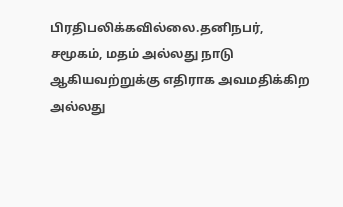பிரதிபலிக்கவில்லை.தனிநபர், சமூகம், மதம் அல்லது நாடு ஆகியவற்றுக்கு எதிராக அவமதிக்கிற அல்லது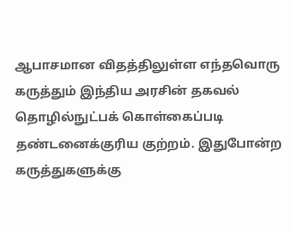ஆபாசமான விதத்திலுள்ள எந்தவொரு கருத்தும் இந்திய அரசின் தகவல் தொழில்நுட்பக் கொள்கைப்படி தண்டனைக்குரிய குற்றம். இதுபோன்ற கருத்துகளுக்கு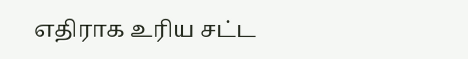எதிராக உரிய சட்ட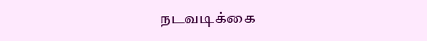நடவடிக்கை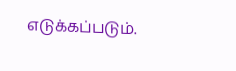எடுக்கப்படும்.